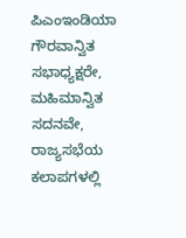ಪಿಎಂಇಂಡಿಯಾ
ಗೌರವಾನ್ವಿತ ಸಭಾಧ್ಯಕ್ಷರೇ,
ಮಹಿಮಾನ್ವಿತ ಸದನವೇ,
ರಾಜ್ಯಸಭೆಯ ಕಲಾಪಗಳಲ್ಲಿ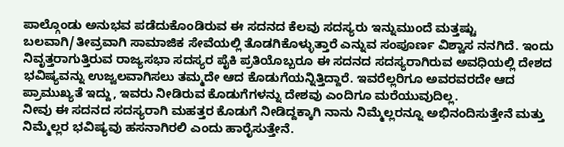ಪಾಲ್ಗೊಂಡು ಅನುಭವ ಪಡೆದುಕೊಂಡಿರುವ ಈ ಸದನದ ಕೆಲವು ಸದಸ್ಯರು ಇನ್ನುಮುಂದೆ ಮತ್ತಷ್ಟು ಬಲವಾಗಿ/ತೀವ್ರವಾಗಿ ಸಾಮಾಜಿಕ ಸೇವೆಯಲ್ಲಿ ತೊಡಗಿಕೊಳ್ಳುತ್ತಾರೆ ಎನ್ನುವ ಸಂಪೂರ್ಣ ವಿಶ್ವಾಸ ನನಗಿದೆ. ಇಂದು ನಿವೃತ್ತರಾಗುತ್ತಿರುವ ರಾಜ್ಯಸಭಾ ಸದಸ್ಯರ ಪೈಕಿ ಪ್ರತಿಯೊಬ್ಬರೂ ಈ ಸದನದ ಸದಸ್ಯರಾಗಿರುವ ಅವಧಿಯಲ್ಲಿ ದೇಶದ ಭವಿಷ್ಯವನ್ನು ಉಜ್ವಲವಾಗಿಸಲು ತಮ್ಮದೇ ಆದ ಕೊಡುಗೆಯನ್ನಿತ್ತಿದ್ದಾರೆ. ಇವರೆಲ್ಲರಿಗೂ ಅವರವರದೇ ಆದ ಪ್ರಾಮುಖ್ಯತೆ ಇದ್ದು, ಇವರು ನೀಡಿರುವ ಕೊಡುಗೆಗಳನ್ನು ದೇಶವು ಎಂದಿಗೂ ಮರೆಯುವುದಿಲ್ಲ.
ನೀವು ಈ ಸದನದ ಸದಸ್ಯರಾಗಿ ಮಹತ್ತರ ಕೊಡುಗೆ ನೀಡಿದ್ದಕ್ಕಾಗಿ ನಾನು ನಿಮ್ಮೆಲ್ಲರನ್ನೂ ಅಭಿನಂದಿಸುತ್ತೇನೆ ಮತ್ತು ನಿಮ್ಮೆಲ್ಲರ ಭವಿಷ್ಯವು ಹಸನಾಗಿರಲಿ ಎಂದು ಹಾರೈಸುತ್ತೇನೆ.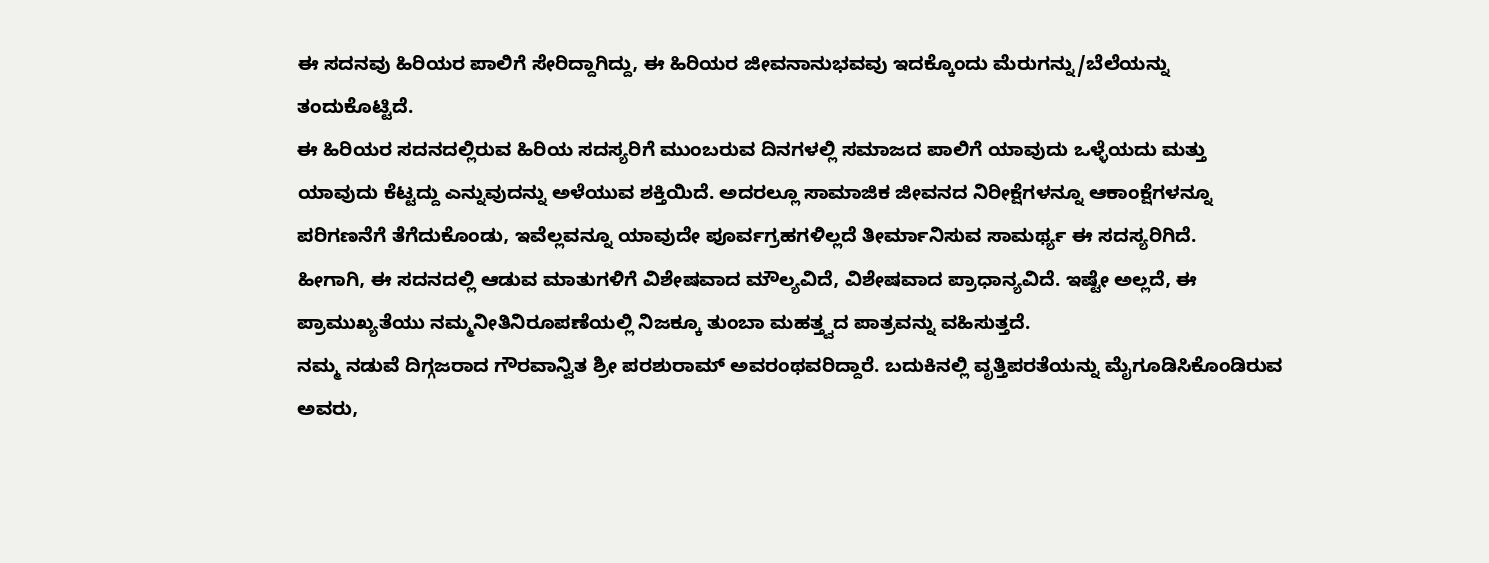ಈ ಸದನವು ಹಿರಿಯರ ಪಾಲಿಗೆ ಸೇರಿದ್ದಾಗಿದ್ದು, ಈ ಹಿರಿಯರ ಜೀವನಾನುಭವವು ಇದಕ್ಕೊಂದು ಮೆರುಗನ್ನು/ಬೆಲೆಯನ್ನು ತಂದುಕೊಟ್ಟಿದೆ.
ಈ ಹಿರಿಯರ ಸದನದಲ್ಲಿರುವ ಹಿರಿಯ ಸದಸ್ಯರಿಗೆ ಮುಂಬರುವ ದಿನಗಳಲ್ಲಿ ಸಮಾಜದ ಪಾಲಿಗೆ ಯಾವುದು ಒಳ್ಳೆಯದು ಮತ್ತು ಯಾವುದು ಕೆಟ್ಟದ್ದು ಎನ್ನುವುದನ್ನು ಅಳೆಯುವ ಶಕ್ತಿಯಿದೆ. ಅದರಲ್ಲೂ ಸಾಮಾಜಿಕ ಜೀವನದ ನಿರೀಕ್ಷೆಗಳನ್ನೂ ಆಕಾಂಕ್ಷೆಗಳನ್ನೂ ಪರಿಗಣನೆಗೆ ತೆಗೆದುಕೊಂಡು, ಇವೆಲ್ಲವನ್ನೂ ಯಾವುದೇ ಪೂರ್ವಗ್ರಹಗಳಿಲ್ಲದೆ ತೀರ್ಮಾನಿಸುವ ಸಾಮರ್ಥ್ಯ ಈ ಸದಸ್ಯರಿಗಿದೆ.
ಹೀಗಾಗಿ, ಈ ಸದನದಲ್ಲಿ ಆಡುವ ಮಾತುಗಳಿಗೆ ವಿಶೇಷವಾದ ಮೌಲ್ಯವಿದೆ, ವಿಶೇಷವಾದ ಪ್ರಾಧಾನ್ಯವಿದೆ. ಇಷ್ಟೇ ಅಲ್ಲದೆ, ಈ ಪ್ರಾಮುಖ್ಯತೆಯು ನಮ್ಮನೀತಿನಿರೂಪಣೆಯಲ್ಲಿ ನಿಜಕ್ಕೂ ತುಂಬಾ ಮಹತ್ತ್ವದ ಪಾತ್ರವನ್ನು ವಹಿಸುತ್ತದೆ.
ನಮ್ಮ ನಡುವೆ ದಿಗ್ಗಜರಾದ ಗೌರವಾನ್ವಿತ ಶ್ರೀ ಪರಶುರಾಮ್ ಅವರಂಥವರಿದ್ದಾರೆ. ಬದುಕಿನಲ್ಲಿ ವೃತ್ತಿಪರತೆಯನ್ನು ಮೈಗೂಡಿಸಿಕೊಂಡಿರುವ ಅವರು,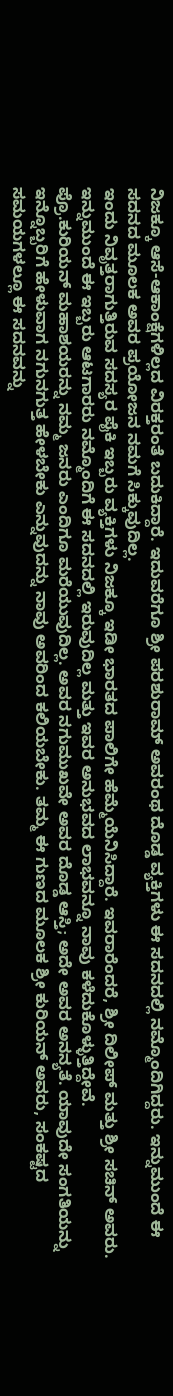ನಿಜಕ್ಕೂ ಆಸೆ-ಆಕಾಂಕ್ಷೆಗಳಿಲ್ಲದ ವಿರಕ್ತರಂತೆ ಬದುಕಿದ್ದಾರೆ. ಇದುವರೆಗೂ ಶ್ರೀ ಪರಶುರಾಮ್ ಅವರಂಥ ದೊಡ್ಡ ವ್ಯಕ್ತಿಗಳು ಈ ಸದನದಲ್ಲಿ ನಮ್ಮೊಂದಿಗಿದ್ದರು. ಇನ್ನುಮುಂದೆ ಈ ಸದನದ ಮೂಲಕ ಅವರ ಪ್ರಯೋಜನ ನಮಗೆ ಸಿಕ್ಕುವುದಿಲ್ಲ.
ಇಂದು ನಿವೃತ್ತರಾಗುತ್ತಿರುವ ಸದಸ್ಯರ ಪೈಕಿ ಇಬ್ಬರು ವ್ಯಕ್ತಿಗಳು ನಿಜಕ್ಕೂ ಇಡೀ ಭಾರತದ ಪಾಲಿಗೇ ಹೆಮ್ಮೆಯೆನಿಸಿದ್ದಾರೆ. ಇವರಾರೆಂದರೆ, ಶ್ರೀ ದಿಲೀಪ್ ಮತ್ತು ಶ್ರೀ ಸಚಿನ್ ಅವರು. ಇನ್ನುಮುಂದೆ ಈ ಇಬ್ಬರು ಆಟಗಾರರು ನಮ್ಮೊಂದಿಗೆ ಈ ಸದನದಲ್ಲಿ ಇರುವುದಿಲ್ಲ ಮತ್ತು ಇವರ ಅನುಭವದ ಲಾಭವನ್ನೂ ನಾವು ಕಳೆದುಕೊಳ್ಳುತ್ತಿದ್ದೇವೆ.
ಪ್ರೊ.ಕುರಿಯನ್ ಮಹಾಶಯರನ್ನು ನಮ್ಮ ಜನರು ಎಂದಿಗೂ ಮರೆಯುವುದಿಲ್ಲ. ಅವರ ನಗುಮುಖವೇ ಅವರ ದೊಡ್ಡ ಆಸ್ತಿ; ಅದೇ ಅವರ ಅನನ್ಯತೆ. ಯಾವುದೇ ಸಂಗತಿಯನ್ನು ಇನ್ನೊಬ್ಬರಿಗೆ ಹೇಳುವಾಗ ನಗುನಗುತ್ತ ಹೇಳಬೇಕು ಎನ್ನುವುದನ್ನು ನಾವು ಅವರಿಂದ ಕಲಿಯಬೇಕು. ತಮ್ಮ ಈ ಗುಣದ ಮೂಲಕ ಶ್ರೀ ಕುರಿಯನ್ ಅವರು, ಸಂಕಷ್ಟದ ಸಮಯಗಳಲ್ಲೂ ಈ ಸದನವನ್ನು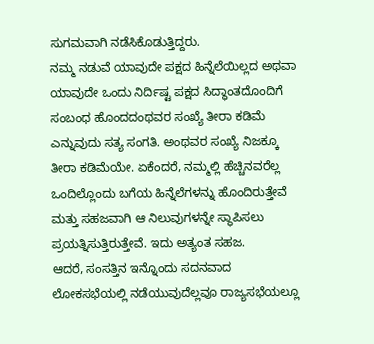ಸುಗಮವಾಗಿ ನಡೆಸಿಕೊಡುತ್ತಿದ್ದರು.
ನಮ್ಮ ನಡುವೆ ಯಾವುದೇ ಪಕ್ಷದ ಹಿನ್ನೆಲೆಯಿಲ್ಲದ ಅಥವಾ ಯಾವುದೇ ಒಂದು ನಿರ್ದಿಷ್ಟ ಪಕ್ಷದ ಸಿದ್ಧಾಂತದೊಂದಿಗೆ ಸಂಬಂಧ ಹೊಂದದಂಥವರ ಸಂಖ್ಯೆ ತೀರಾ ಕಡಿಮೆ ಎನ್ನುವುದು ಸತ್ಯ ಸಂಗತಿ. ಅಂಥವರ ಸಂಖ್ಯೆ ನಿಜಕ್ಕೂ ತೀರಾ ಕಡಿಮೆಯೇ. ಏಕೆಂದರೆ, ನಮ್ಮಲ್ಲಿ ಹೆಚ್ಚಿನವರೆಲ್ಲ ಒಂದಿಲ್ಲೊಂದು ಬಗೆಯ ಹಿನ್ನೆಲೆಗಳನ್ನು ಹೊಂದಿರುತ್ತೇವೆ ಮತ್ತು ಸಹಜವಾಗಿ ಆ ನಿಲುವುಗಳನ್ನೇ ಸ್ಥಾಪಿಸಲು ಪ್ರಯತ್ನಿಸುತ್ತಿರುತ್ತೇವೆ. ಇದು ಅತ್ಯಂತ ಸಹಜ.
ಆದರೆ, ಸಂಸತ್ತಿನ ಇನ್ನೊಂದು ಸದನವಾದ ಲೋಕಸಭೆಯಲ್ಲಿ ನಡೆಯುವುದೆಲ್ಲವೂ ರಾಜ್ಯಸಭೆಯಲ್ಲೂ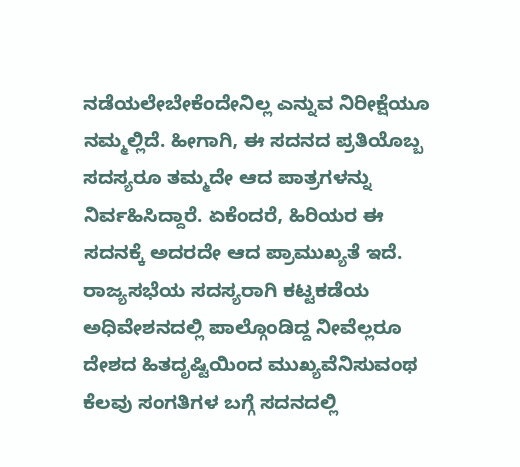ನಡೆಯಲೇಬೇಕೆಂದೇನಿಲ್ಲ ಎನ್ನುವ ನಿರೀಕ್ಷೆಯೂ ನಮ್ಮಲ್ಲಿದೆ. ಹೀಗಾಗಿ, ಈ ಸದನದ ಪ್ರತಿಯೊಬ್ಬ ಸದಸ್ಯರೂ ತಮ್ಮದೇ ಆದ ಪಾತ್ರಗಳನ್ನು ನಿರ್ವಹಿಸಿದ್ದಾರೆ. ಏಕೆಂದರೆ, ಹಿರಿಯರ ಈ ಸದನಕ್ಕೆ ಅದರದೇ ಆದ ಪ್ರಾಮುಖ್ಯತೆ ಇದೆ.
ರಾಜ್ಯಸಭೆಯ ಸದಸ್ಯರಾಗಿ ಕಟ್ಟಕಡೆಯ ಅಧಿವೇಶನದಲ್ಲಿ ಪಾಲ್ಗೊಂಡಿದ್ದ ನೀವೆಲ್ಲರೂ ದೇಶದ ಹಿತದೃಷ್ಟಿಯಿಂದ ಮುಖ್ಯವೆನಿಸುವಂಥ ಕೆಲವು ಸಂಗತಿಗಳ ಬಗ್ಗೆ ಸದನದಲ್ಲಿ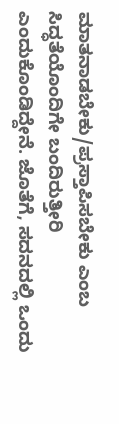ಮಾತನಾಡಬೇಕು/ಪ್ರಸ್ತಾಪಿಸಬೇಕು ಎಂಬ ಸಿದ್ಧತೆಯೊಂದಿಗೇ ಬಂದಿರುತ್ತೀರಿ ಎಂದುಕೊಂಡಿದ್ದೇನೆ. ಜೊತೆಗೆ, ಸದನದಲ್ಲಿ ಒಂದು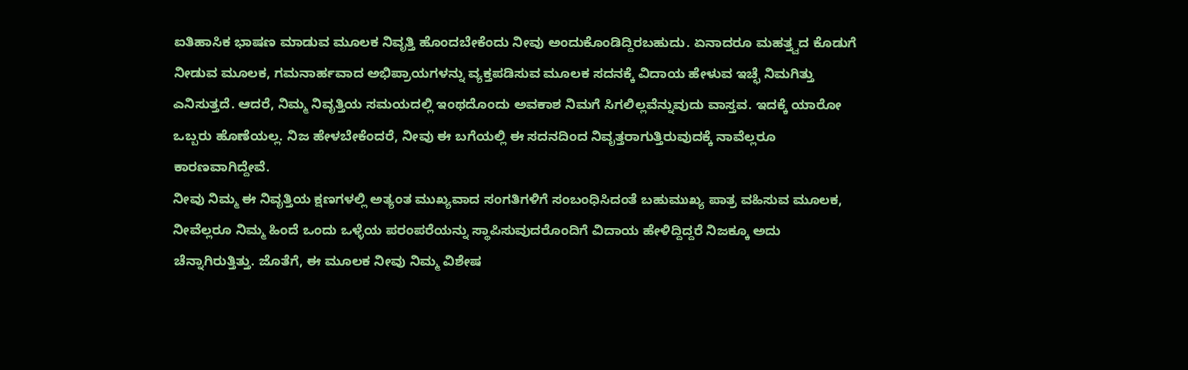ಐತಿಹಾಸಿಕ ಭಾಷಣ ಮಾಡುವ ಮೂಲಕ ನಿವೃತ್ತಿ ಹೊಂದಬೇಕೆಂದು ನೀವು ಅಂದುಕೊಂಡಿದ್ದಿರಬಹುದು. ಏನಾದರೂ ಮಹತ್ತ್ವದ ಕೊಡುಗೆ ನೀಡುವ ಮೂಲಕ, ಗಮನಾರ್ಹವಾದ ಅಭಿಪ್ರಾಯಗಳನ್ನು ವ್ಯಕ್ತಪಡಿಸುವ ಮೂಲಕ ಸದನಕ್ಕೆ ವಿದಾಯ ಹೇಳುವ ಇಚ್ಛೆ ನಿಮಗಿತ್ತು ಎನಿಸುತ್ತದೆ. ಆದರೆ, ನಿಮ್ಮ ನಿವೃತ್ತಿಯ ಸಮಯದಲ್ಲಿ ಇಂಥದೊಂದು ಅವಕಾಶ ನಿಮಗೆ ಸಿಗಲಿಲ್ಲವೆನ್ನುವುದು ವಾಸ್ತವ. ಇದಕ್ಕೆ ಯಾರೋ ಒಬ್ಬರು ಹೊಣೆಯಲ್ಲ. ನಿಜ ಹೇಳಬೇಕೆಂದರೆ, ನೀವು ಈ ಬಗೆಯಲ್ಲಿ ಈ ಸದನದಿಂದ ನಿವೃತ್ತರಾಗುತ್ತಿರುವುದಕ್ಕೆ ನಾವೆಲ್ಲರೂ ಕಾರಣವಾಗಿದ್ದೇವೆ.
ನೀವು ನಿಮ್ಮ ಈ ನಿವೃತ್ತಿಯ ಕ್ಷಣಗಳಲ್ಲಿ ಅತ್ಯಂತ ಮುಖ್ಯವಾದ ಸಂಗತಿಗಳಿಗೆ ಸಂಬಂಧಿಸಿದಂತೆ ಬಹುಮುಖ್ಯ ಪಾತ್ರ ವಹಿಸುವ ಮೂಲಕ, ನೀವೆಲ್ಲರೂ ನಿಮ್ಮ ಹಿಂದೆ ಒಂದು ಒಳ್ಳೆಯ ಪರಂಪರೆಯನ್ನು ಸ್ಥಾಪಿಸುವುದರೊಂದಿಗೆ ವಿದಾಯ ಹೇಳಿದ್ದಿದ್ದರೆ ನಿಜಕ್ಕೂ ಅದು ಚೆನ್ನಾಗಿರುತ್ತಿತ್ತು. ಜೊತೆಗೆ, ಈ ಮೂಲಕ ನೀವು ನಿಮ್ಮ ವಿಶೇಷ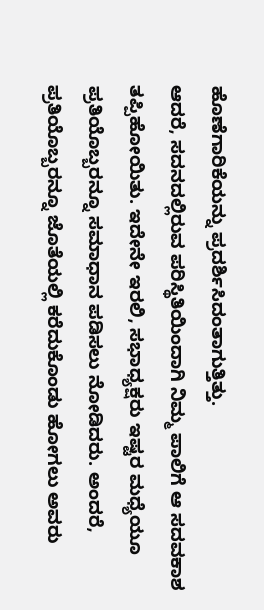ಹೊಣೆಗಾರಿಕೆಯನ್ನು ಪ್ರದರ್ಶಿಸಿದಂತಾಗುತ್ತಿತ್ತು.
ಆದರೆ, ಸದನದಲ್ಲಿರುವ ಪರಿಸ್ಥಿತಿಯಿಂದಾಗಿ ನಿಮ್ಮ ಪಾಲಿಗೆ ಆ ಸದವಕಾಶ ತಪ್ಪಿಹೋಯಿತು. ಇದೇನೇ ಇರಲಿ, ಸಭಾಧ್ಯಕ್ಷರು ಇಷ್ಟರ ಮಧ್ಯೆಯೂ ಪ್ರತಿಯೊಬ್ಬರನ್ನೂ ಸಮಾಧಾನ ಪಡಿಸಲು ನೋಡಿದರು. ಅಂದರೆ, ಪ್ರತಿಯೊಬ್ಬರನ್ನೂ ಜೊತೆಯಲ್ಲಿ ಕರೆದುಕೊಂಡು ಹೋಗಲು ಅವರು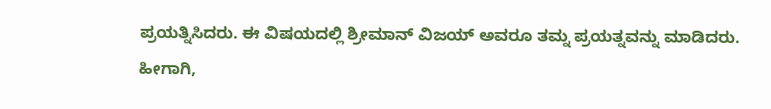ಪ್ರಯತ್ನಿಸಿದರು. ಈ ವಿಷಯದಲ್ಲಿ ಶ್ರೀಮಾನ್ ವಿಜಯ್ ಅವರೂ ತಮ್ನ ಪ್ರಯತ್ನವನ್ನು ಮಾಡಿದರು.
ಹೀಗಾಗಿ,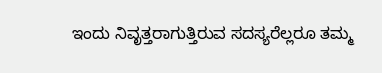ಇಂದು ನಿವೃತ್ತರಾಗುತ್ತಿರುವ ಸದಸ್ಯರೆಲ್ಲರೂ ತಮ್ಮ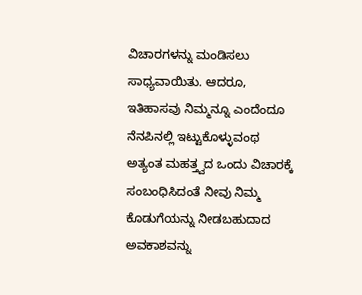ವಿಚಾರಗಳನ್ನು ಮಂಡಿಸಲು ಸಾಧ್ಯವಾಯಿತು. ಆದರೂ, ಇತಿಹಾಸವು ನಿಮ್ಮನ್ನೂ ಎಂದೆಂದೂ ನೆನಪಿನಲ್ಲಿ ಇಟ್ಟುಕೊಳ್ಳುವಂಥ ಅತ್ಯಂತ ಮಹತ್ತ್ವದ ಒಂದು ವಿಚಾರಕ್ಕೆ ಸಂಬಂಧಿಸಿದಂತೆ ನೀವು ನಿಮ್ಮ ಕೊಡುಗೆಯನ್ನು ನೀಡಬಹುದಾದ ಅವಕಾಶವನ್ನು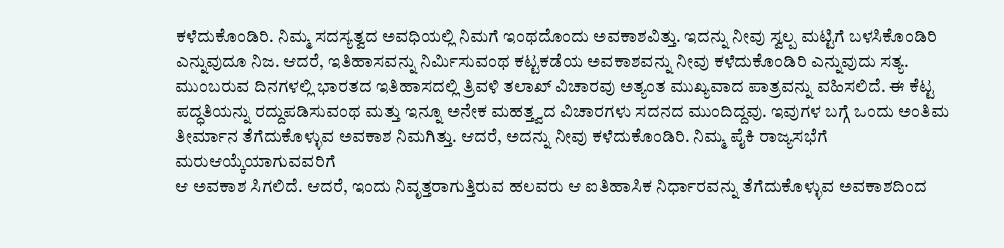ಕಳೆದುಕೊಂಡಿರಿ. ನಿಮ್ಮ ಸದಸ್ಯತ್ವದ ಅವಧಿಯಲ್ಲಿ ನಿಮಗೆ ಇಂಥದೊಂದು ಅವಕಾಶವಿತ್ತು. ಇದನ್ನು ನೀವು ಸ್ವಲ್ಪ ಮಟ್ಟಿಗೆ ಬಳಸಿಕೊಂಡಿರಿ ಎನ್ನುವುದೂ ನಿಜ. ಆದರೆ, ಇತಿಹಾಸವನ್ನು ನಿರ್ಮಿಸುವಂಥ ಕಟ್ಟಕಡೆಯ ಅವಕಾಶವನ್ನು ನೀವು ಕಳೆದುಕೊಂಡಿರಿ ಎನ್ನುವುದು ಸತ್ಯ.
ಮುಂಬರುವ ದಿನಗಳಲ್ಲಿ ಭಾರತದ ಇತಿಹಾಸದಲ್ಲಿ ತ್ರಿವಳಿ ತಲಾಖ್ ವಿಚಾರವು ಅತ್ಯಂತ ಮುಖ್ಯವಾದ ಪಾತ್ರವನ್ನು ವಹಿಸಲಿದೆ. ಈ ಕೆಟ್ಟ ಪದ್ಧತಿಯನ್ನು ರದ್ದುಪಡಿಸುವಂಥ ಮತ್ತು ಇನ್ನೂ ಅನೇಕ ಮಹತ್ತ್ವದ ವಿಚಾರಗಳು ಸದನದ ಮುಂದಿದ್ದವು. ಇವುಗಳ ಬಗ್ಗೆ ಒಂದು ಅಂತಿಮ ತೀರ್ಮಾನ ತೆಗೆದುಕೊಳ್ಳುವ ಅವಕಾಶ ನಿಮಗಿತ್ತು. ಆದರೆ, ಅದನ್ನು ನೀವು ಕಳೆದುಕೊಂಡಿರಿ. ನಿಮ್ಮ ಪೈಕಿ ರಾಜ್ಯಸಭೆಗೆ ಮರುಆಯ್ಕೆಯಾಗುವವರಿಗೆ
ಆ ಅವಕಾಶ ಸಿಗಲಿದೆ. ಆದರೆ, ಇಂದು ನಿವೃತ್ತರಾಗುತ್ತಿರುವ ಹಲವರು ಆ ಐತಿಹಾಸಿಕ ನಿರ್ಧಾರವನ್ನು ತೆಗೆದುಕೊಳ್ಳುವ ಅವಕಾಶದಿಂದ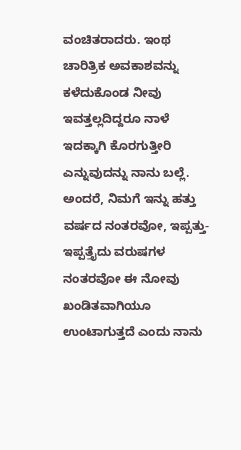ವಂಚಿತರಾದರು. ಇಂಥ ಚಾರಿತ್ರಿಕ ಅವಕಾಶವನ್ನು ಕಳೆದುಕೊಂಡ ನೀವು ಇವತ್ತಲ್ಲದಿದ್ದರೂ ನಾಳೆ ಇದಕ್ಕಾಗಿ ಕೊರಗುತ್ತೀರಿ ಎನ್ನುವುದನ್ನು ನಾನು ಬಲ್ಲೆ. ಅಂದರೆ, ನಿಮಗೆ ಇನ್ನು ಹತ್ತು ವರ್ಷದ ನಂತರವೋ, ಇಪ್ಪತ್ತು-ಇಪ್ಪತ್ತೈದು ವರುಷಗಳ ನಂತರವೋ ಈ ನೋವು ಖಂಡಿತವಾಗಿಯೂ ಉಂಟಾಗುತ್ತದೆ ಎಂದು ನಾನು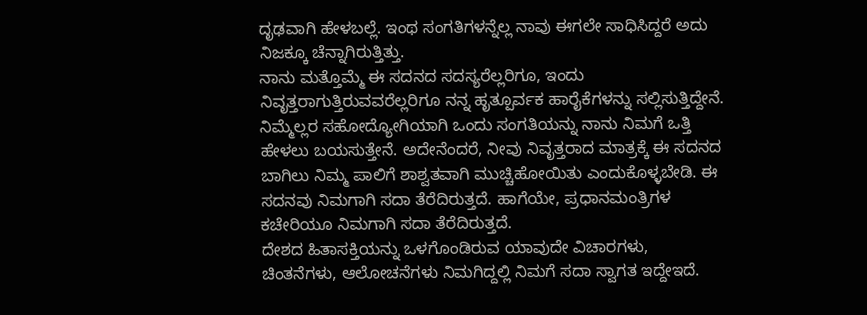ದೃಢವಾಗಿ ಹೇಳಬಲ್ಲೆ. ಇಂಥ ಸಂಗತಿಗಳನ್ನೆಲ್ಲ ನಾವು ಈಗಲೇ ಸಾಧಿಸಿದ್ದರೆ ಅದು ನಿಜಕ್ಕೂ ಚೆನ್ನಾಗಿರುತ್ತಿತ್ತು.
ನಾನು ಮತ್ತೊಮ್ಮೆ ಈ ಸದನದ ಸದಸ್ಯರೆಲ್ಲರಿಗೂ, ಇಂದು ನಿವೃತ್ತರಾಗುತ್ತಿರುವವರೆಲ್ಲರಿಗೂ ನನ್ನ ಹೃತ್ಪೂರ್ವಕ ಹಾರೈಕೆಗಳನ್ನು ಸಲ್ಲಿಸುತ್ತಿದ್ದೇನೆ. ನಿಮ್ಮೆಲ್ಲರ ಸಹೋದ್ಯೋಗಿಯಾಗಿ ಒಂದು ಸಂಗತಿಯನ್ನು ನಾನು ನಿಮಗೆ ಒತ್ತಿ ಹೇಳಲು ಬಯಸುತ್ತೇನೆ. ಅದೇನೆಂದರೆ, ನೀವು ನಿವೃತ್ತರಾದ ಮಾತ್ರಕ್ಕೆ ಈ ಸದನದ ಬಾಗಿಲು ನಿಮ್ಮ ಪಾಲಿಗೆ ಶಾಶ್ವತವಾಗಿ ಮುಚ್ಚಿಹೋಯಿತು ಎಂದುಕೊಳ್ಳಬೇಡಿ. ಈ ಸದನವು ನಿಮಗಾಗಿ ಸದಾ ತೆರೆದಿರುತ್ತದೆ. ಹಾಗೆಯೇ, ಪ್ರಧಾನಮಂತ್ರಿಗಳ ಕಚೇರಿಯೂ ನಿಮಗಾಗಿ ಸದಾ ತೆರೆದಿರುತ್ತದೆ.
ದೇಶದ ಹಿತಾಸಕ್ತಿಯನ್ನು ಒಳಗೊಂಡಿರುವ ಯಾವುದೇ ವಿಚಾರಗಳು, ಚಿಂತನೆಗಳು, ಆಲೋಚನೆಗಳು ನಿಮಗಿದ್ದಲ್ಲಿ ನಿಮಗೆ ಸದಾ ಸ್ವಾಗತ ಇದ್ದೇಇದೆ.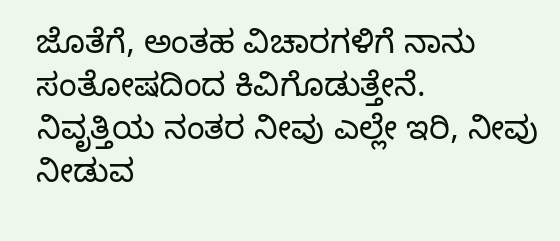ಜೊತೆಗೆ, ಅಂತಹ ವಿಚಾರಗಳಿಗೆ ನಾನು ಸಂತೋಷದಿಂದ ಕಿವಿಗೊಡುತ್ತೇನೆ. ನಿವೃತ್ತಿಯ ನಂತರ ನೀವು ಎಲ್ಲೇ ಇರಿ, ನೀವು ನೀಡುವ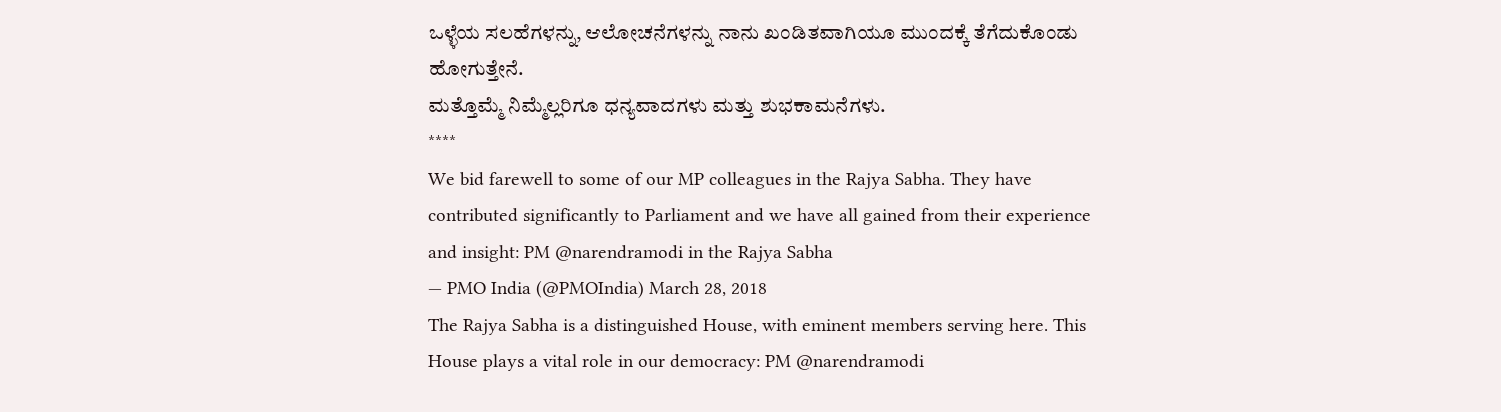ಒಳ್ಳೆಯ ಸಲಹೆಗಳನ್ನು, ಆಲೋಚನೆಗಳನ್ನು ನಾನು ಖಂಡಿತವಾಗಿಯೂ ಮುಂದಕ್ಕೆ ತೆಗೆದುಕೊಂಡು ಹೋಗುತ್ತೇನೆ.
ಮತ್ತೊಮ್ಮೆ ನಿಮ್ಮೆಲ್ಲರಿಗೂ ಧನ್ಯವಾದಗಳು ಮತ್ತು ಶುಭಕಾಮನೆಗಳು.
****
We bid farewell to some of our MP colleagues in the Rajya Sabha. They have contributed significantly to Parliament and we have all gained from their experience and insight: PM @narendramodi in the Rajya Sabha
— PMO India (@PMOIndia) March 28, 2018
The Rajya Sabha is a distinguished House, with eminent members serving here. This House plays a vital role in our democracy: PM @narendramodi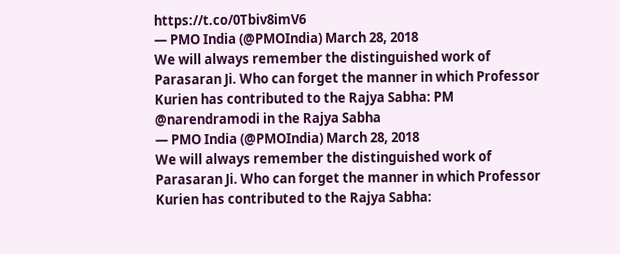https://t.co/0Tbiv8imV6
— PMO India (@PMOIndia) March 28, 2018
We will always remember the distinguished work of Parasaran Ji. Who can forget the manner in which Professor Kurien has contributed to the Rajya Sabha: PM @narendramodi in the Rajya Sabha
— PMO India (@PMOIndia) March 28, 2018
We will always remember the distinguished work of Parasaran Ji. Who can forget the manner in which Professor Kurien has contributed to the Rajya Sabha: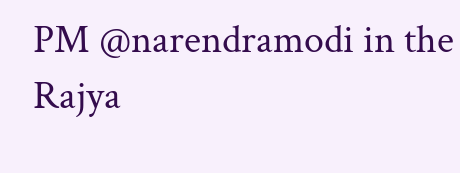PM @narendramodi in the Rajya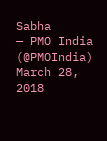Sabha
— PMO India (@PMOIndia) March 28, 2018